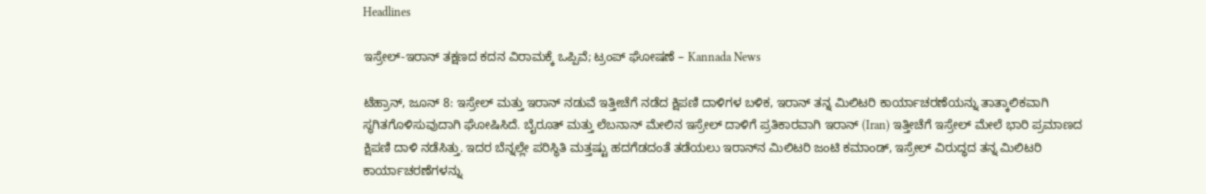Headlines

ಇಸ್ರೇಲ್-ಇರಾನ್ ತಕ್ಷಣದ ಕದನ ವಿರಾಮಕ್ಕೆ ಒಪ್ಪಿವೆ; ಟ್ರಂಪ್ ಘೋಷಣೆ – Kannada News

ಟೆಹ್ರಾನ್, ಜೂನ್ 8: ಇಸ್ರೇಲ್ ಮತ್ತು ಇರಾನ್ ನಡುವೆ ಇತ್ತೀಚೆಗೆ ನಡೆದ ಕ್ಷಿಪಣಿ ದಾಳಿಗಳ ಬಳಿಕ, ಇರಾನ್ ತನ್ನ ಮಿಲಿಟರಿ ಕಾರ್ಯಾಚರಣೆಯನ್ನು ತಾತ್ಕಾಲಿಕವಾಗಿ ಸ್ಥಗಿತಗೊಳಿಸುವುದಾಗಿ ಘೋಷಿಸಿದೆ. ಬೈರೂತ್ ಮತ್ತು ಲೆಬನಾನ್ ಮೇಲಿನ ಇಸ್ರೇಲ್ ದಾಳಿಗೆ ಪ್ರತಿಕಾರವಾಗಿ ಇರಾನ್ (Iran) ಇತ್ತೀಚೆಗೆ ಇಸ್ರೇಲ್ ಮೇಲೆ ಭಾರಿ ಪ್ರಮಾಣದ ಕ್ಷಿಪಣಿ ದಾಳಿ ನಡೆಸಿತ್ತು. ಇದರ ಬೆನ್ನಲ್ಲೇ ಪರಿಸ್ಥಿತಿ ಮತ್ತಷ್ಟು ಹದಗೆಡದಂತೆ ತಡೆಯಲು ಇರಾನ್‌ನ ಮಿಲಿಟರಿ ಜಂಟಿ ಕಮಾಂಡ್, ಇಸ್ರೇಲ್ ವಿರುದ್ಧದ ತನ್ನ ಮಿಲಿಟರಿ ಕಾರ್ಯಾಚರಣೆಗಳನ್ನು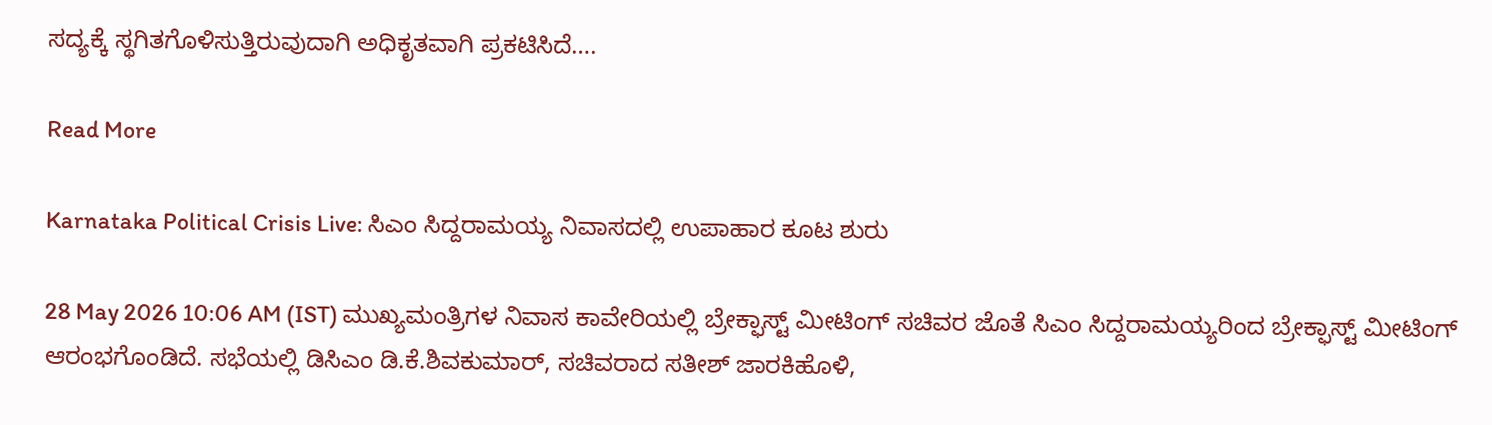ಸದ್ಯಕ್ಕೆ ಸ್ಥಗಿತಗೊಳಿಸುತ್ತಿರುವುದಾಗಿ ಅಧಿಕೃತವಾಗಿ ಪ್ರಕಟಿಸಿದೆ….

Read More

Karnataka Political Crisis Live: ಸಿಎಂ ಸಿದ್ದರಾಮಯ್ಯ ನಿವಾಸದಲ್ಲಿ ಉಪಾಹಾರ ಕೂಟ ಶುರು

28 May 2026 10:06 AM (IST) ಮುಖ್ಯಮಂತ್ರಿಗಳ ನಿವಾಸ ಕಾವೇರಿಯಲ್ಲಿ ಬ್ರೇಕ್ಫಾಸ್ಟ್ ಮೀಟಿಂಗ್ ಸಚಿವರ ಜೊತೆ ಸಿಎಂ ಸಿದ್ದರಾಮಯ್ಯರಿಂದ ಬ್ರೇಕ್ಫಾಸ್ಟ್ ಮೀಟಿಂಗ್ ಆರಂಭಗೊಂಡಿದೆ. ಸಭೆಯಲ್ಲಿ ಡಿಸಿಎಂ ಡಿ.ಕೆ.ಶಿವಕುಮಾರ್, ಸಚಿವರಾದ ಸತೀಶ್ ಜಾರಕಿಹೊಳಿ,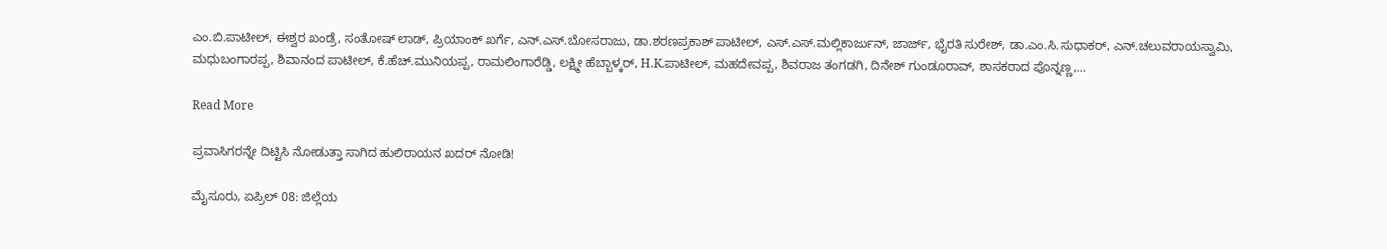ಎಂ.ಬಿ.ಪಾಟೀಲ್, ಈಶ್ವರ ಖಂಡ್ರೆ, ಸಂತೋಷ್ ಲಾಡ್, ಪ್ರಿಯಾಂಕ್ ಖರ್ಗೆ, ಎನ್.ಎಸ್.ಬೋಸರಾಜು, ಡಾ.ಶರಣಪ್ರಕಾಶ್ ಪಾಟೀಲ್, ಎಸ್.ಎಸ್.ಮಲ್ಲಿಕಾರ್ಜುನ್, ಜಾರ್ಜ್, ಭೈರತಿ ಸುರೇಶ್, ಡಾ.ಎಂ.ಸಿ.ಸುಧಾಕರ್, ಎನ್.ಚಲುವರಾಯಸ್ವಾಮಿ, ಮಧುಬಂಗಾರಪ್ಪ, ಶಿವಾನಂದ ಪಾಟೀಲ್, ಕೆ.ಹೆಚ್.ಮುನಿಯಪ್ಪ, ರಾಮಲಿಂಗಾರೆಡ್ಡಿ, ಲಕ್ಷ್ಮೀ ಹೆಬ್ಬಾಳ್ಕರ್, H.K.ಪಾಟೀಲ್, ಮಹದೇವಪ್ಪ, ಶಿವರಾಜ ತಂಗಡಗಿ, ದಿನೇಶ್ ಗುಂಡೂರಾವ್, ಶಾಸಕರಾದ ಪೊನ್ನಣ್ಣ,…

Read More

ಪ್ರವಾಸಿಗರನ್ನೇ ದಿಟ್ಟಿಸಿ ನೋಡುತ್ತಾ ಸಾಗಿದ ಹುಲಿರಾಯನ ಖದರ್ ನೋಡಿ!

ಮೈಸೂರು, ಏಪ್ರಿಲ್ 08: ಜಿಲ್ಲೆಯ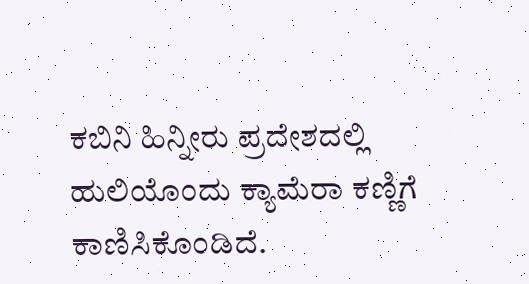ಕಬಿನಿ ಹಿನ್ನೀರು ಪ್ರದೇಶದಲ್ಲಿ ಹುಲಿಯೊಂದು ಕ್ಯಾಮೆರಾ ಕಣ್ಣಿಗೆ ಕಾಣಿಸಿಕೊಂಡಿದೆ.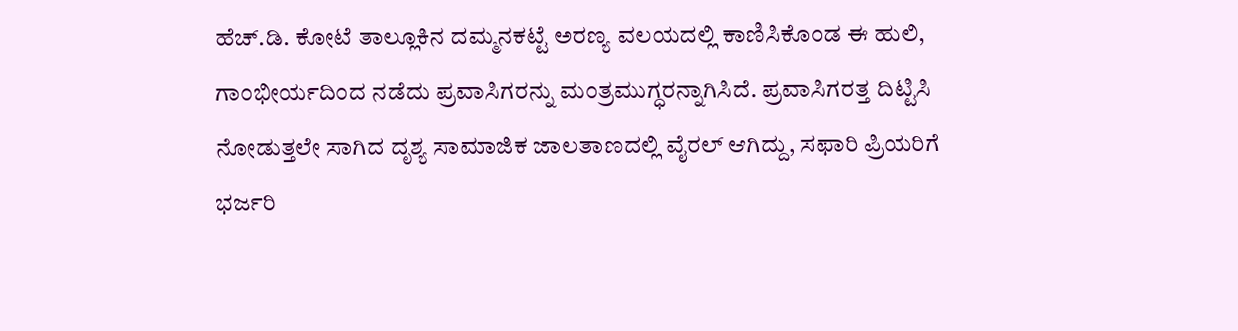ಹೆಚ್.ಡಿ. ಕೋಟೆ ತಾಲ್ಲೂಕಿನ ದಮ್ಮನಕಟ್ಟೆ ಅರಣ್ಯ ವಲಯದಲ್ಲಿ ಕಾಣಿಸಿಕೊಂಡ ಈ ಹುಲಿ, ಗಾಂಭೀರ್ಯದಿಂದ ನಡೆದು ಪ್ರವಾಸಿಗರನ್ನು ಮಂತ್ರಮುಗ್ಧರನ್ನಾಗಿಸಿದೆ. ಪ್ರವಾಸಿಗರತ್ತ ದಿಟ್ಟಿಸಿ ನೋಡುತ್ತಲೇ ಸಾಗಿದ ದೃಶ್ಯ ಸಾಮಾಜಿಕ ಜಾಲತಾಣದಲ್ಲಿ ವೈರಲ್ ಆಗಿದ್ದು, ಸಫಾರಿ ಪ್ರಿಯರಿಗೆ ಭರ್ಜರಿ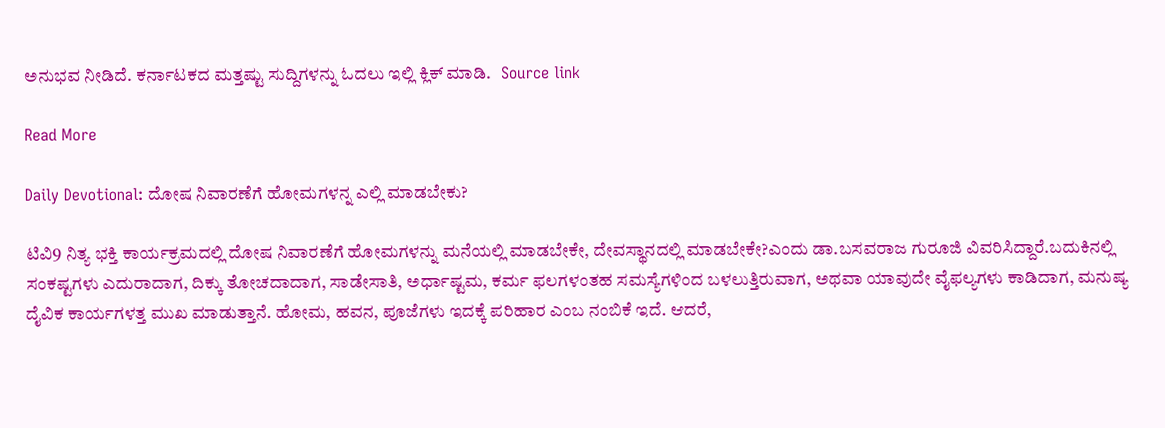ಅನುಭವ ನೀಡಿದೆ. ಕರ್ನಾಟಕದ ಮತ್ತಷ್ಟು ಸುದ್ದಿಗಳನ್ನು ಓದಲು ಇಲ್ಲಿ ಕ್ಲಿಕ್ ಮಾಡಿ.   Source link

Read More

Daily Devotional: ದೋಷ ನಿವಾರಣೆಗೆ ಹೋಮಗಳನ್ನ ಎಲ್ಲಿ ಮಾಡಬೇಕು?

ಟಿವಿ9 ನಿತ್ಯ ಭಕ್ತಿ ಕಾರ್ಯಕ್ರಮದಲ್ಲಿ ದೋಷ ನಿವಾರಣೆಗೆ ಹೋಮಗಳನ್ನು ಮನೆಯಲ್ಲಿ ಮಾಡಬೇಕೇ, ದೇವಸ್ಥಾನದಲ್ಲಿ ಮಾಡಬೇಕೇ?ಎಂದು ಡಾ.ಬಸವರಾಜ ಗುರೂಜಿ ವಿವರಿಸಿದ್ದಾರೆ.ಬದುಕಿನಲ್ಲಿ ಸಂಕಷ್ಟಗಳು ಎದುರಾದಾಗ, ದಿಕ್ಕು ತೋಚದಾದಾಗ, ಸಾಡೇಸಾತಿ, ಅರ್ಧಾಷ್ಟಮ, ಕರ್ಮ ಫಲಗಳಂತಹ ಸಮಸ್ಯೆಗಳಿಂದ ಬಳಲುತ್ತಿರುವಾಗ, ಅಥವಾ ಯಾವುದೇ ವೈಫಲ್ಯಗಳು ಕಾಡಿದಾಗ, ಮನುಷ್ಯ ದೈವಿಕ ಕಾರ್ಯಗಳತ್ತ ಮುಖ ಮಾಡುತ್ತಾನೆ. ಹೋಮ, ಹವನ, ಪೂಜೆಗಳು ಇದಕ್ಕೆ ಪರಿಹಾರ ಎಂಬ ನಂಬಿಕೆ ಇದೆ. ಆದರೆ,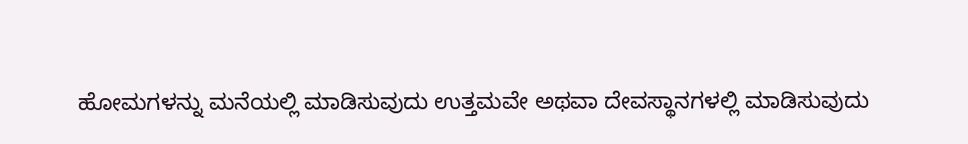ಹೋಮಗಳನ್ನು ಮನೆಯಲ್ಲಿ ಮಾಡಿಸುವುದು ಉತ್ತಮವೇ ಅಥವಾ ದೇವಸ್ಥಾನಗಳಲ್ಲಿ ಮಾಡಿಸುವುದು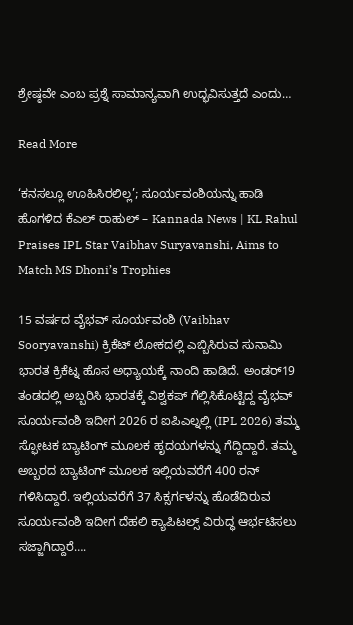ಶ್ರೇಷ್ಠವೇ ಎಂಬ ಪ್ರಶ್ನೆ ಸಾಮಾನ್ಯವಾಗಿ ಉದ್ಭವಿಸುತ್ತದೆ ಎಂದು…

Read More

‘ಕನಸಲ್ಲೂ ಊಹಿಸಿರಲಿಲ್ಲ’; ಸೂರ್ಯವಂಶಿಯನ್ನು ಹಾಡಿ ಹೊಗಳಿದ ಕೆಎಲ್ ರಾಹುಲ್ – Kannada News | KL Rahul Praises IPL Star Vaibhav Suryavanshi, Aims to Match MS Dhoni’s Trophies

15 ವರ್ಷದ ವೈಭವ್ ಸೂರ್ಯವಂಶಿ (Vaibhav Sooryavanshi) ಕ್ರಿಕೆಟ್ ಲೋಕದಲ್ಲಿ ಎಬ್ಬಿಸಿರುವ ಸುನಾಮಿ ಭಾರತ ಕ್ರಿಕೆಟ್ನ ಹೊಸ ಅಧ್ಯಾಯಕ್ಕೆ ನಾಂದಿ ಹಾಡಿದೆ. ಅಂಡರ್19 ತಂಡದಲ್ಲಿ ಅಬ್ಬರಿಸಿ ಭಾರತಕ್ಕೆ ವಿಶ್ವಕಪ್ ಗೆಲ್ಲಿಸಿಕೊಟ್ಟಿದ್ದ ವೈಭವ್ ಸೂರ್ಯವಂಶಿ ಇದೀಗ 2026 ರ ಐಪಿಎಲ್ನಲ್ಲಿ (IPL 2026) ತಮ್ಮ ಸ್ಫೋಟಕ ಬ್ಯಾಟಿಂಗ್ ಮೂಲಕ ಹೃದಯಗಳನ್ನು ಗೆದ್ದಿದ್ದಾರೆ. ತಮ್ಮ ಅಬ್ಬರದ ಬ್ಯಾಟಿಂಗ್‌ ಮೂಲಕ ಇಲ್ಲಿಯವರೆಗೆ 400 ರನ್ ಗಳಿಸಿದ್ದಾರೆ. ಇಲ್ಲಿಯವರೆಗೆ 37 ಸಿಕ್ಸರ್ಗಳನ್ನು ಹೊಡೆದಿರುವ ಸೂರ್ಯವಂಶಿ ಇದೀಗ ದೆಹಲಿ ಕ್ಯಾಪಿಟಲ್ಸ್ ವಿರುದ್ಧ ಆರ್ಭಟಿಸಲು ಸಜ್ಜಾಗಿದ್ದಾರೆ….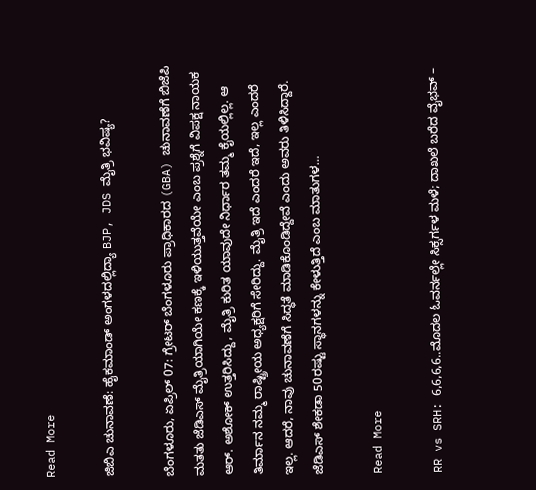Read More

ಜಿಬಿಎ ಚುನಾವಣೆ: ಹೈಕಮಾಂಡ್ ಅಂಗಳದಲ್ಲಿದ್ಯಾ BJP, JDS ಮೈತ್ರಿ ಭವಿಷ್ಯ?

ಬೆಂಗಳೂರು, ಏಪ್ರಿಲ್ 07: ಗ್ರೇಟರ್ ಬೆಂಗಳೂರು ಪ್ರಾಧಿಕಾರದ (GBA) ಚುನಾವಣೆಗೆ ಬಿಜೆಪಿ ಮತತು ಜೆಡಿಎಸ್ ಮೈತ್ರಿಯಾಗಿಯೇ ಕಣಕ್ಕೆ ಇಳಿಯುತ್ತವೆಯೇ ಎಂಬ ಪ್ರಶ್ನೆಗೆ ವಿಪಕ್ಷ ನಾಯಕ ಆರ್. ಅಶೋಕ್ ಉತ್ತರಿಸಿದ್ದು, ಮೈತ್ರಿ ಕುರಿತ ಯಾವುದೇ ನಿರ್ಧಾರ ತಮ್ಮ ಕೈಯಲ್ಲಿಲ್ಲ. ಆ ತಿರ್ಮಾನ ನಮ್ಮ ರಾಷ್ಟ್ರೀಯ ಅಧ್ಯಕ್ಷರಿಗೆ ಸೇರಿದ್ದು. ಮೈತ್ರಿ ಇದೆ ಎಂದರೆ ಇದೆ, ಇಲ್ಲ ಎಂದರೆ ಇಲ್ಲ. ಆದರೆ, ನಾವು ಚುನಾವಣೆಗೆ ಸಿದ್ಧತೆ ಮಾಡಿಕೊಂಡಿದ್ದೇವೆ ಎಂದು ಅವರು ತಿಳಿಸಿದ್ದಾರೆ. ಜೆಡಿಎಸ್ ಶೇಕಡಾ 50ರಷ್ಟು ಸ್ಥಾನಗಳನ್ನು ಕೇಳುತ್ತಿದೆ ಎಂಬ ಮಾತುಗಳ…

Read More

RR vs SRH: 6,6,6,6..ಮೊದಲ ಓವರ್ನಲ್ಲೇ ಸಿಕ್ಸರ್ಗಳ ಮಳೆ; ದಾಖಲೆ ಬರೆದ ವೈಭವ್ –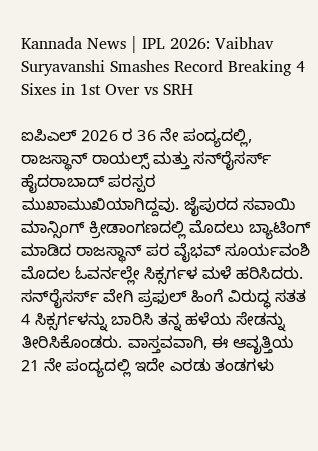Kannada News | IPL 2026: Vaibhav Suryavanshi Smashes Record Breaking 4 Sixes in 1st Over vs SRH

ಐಪಿಎಲ್ 2026 ರ 36 ನೇ ಪಂದ್ಯದಲ್ಲಿ, ರಾಜಸ್ಥಾನ್ ರಾಯಲ್ಸ್ ಮತ್ತು ಸನ್‌ರೈಸರ್ಸ್ ಹೈದರಾಬಾದ್ ಪರಸ್ಪರ ಮುಖಾಮುಖಿಯಾಗಿದ್ದವು. ಜೈಪುರದ ಸವಾಯಿ ಮಾನ್ಸಿಂಗ್ ಕ್ರೀಡಾಂಗಣದಲ್ಲಿ ಮೊದಲು ಬ್ಯಾಟಿಂಗ್‌ ಮಾಡಿದ ರಾಜಸ್ಥಾನ್ ಪರ ವೈಭವ್ ಸೂರ್ಯವಂಶಿ ಮೊದಲ ಓವರ್ನಲ್ಲೇ ಸಿಕ್ಸರ್ಗಳ ಮಳೆ ಹರಿಸಿದರು. ಸನ್‌ರೈಸರ್ಸ್ ವೇಗಿ ಪ್ರಫುಲ್ ಹಿಂಗೆ ವಿರುದ್ಧ ಸತತ 4 ಸಿಕ್ಸರ್ಗಳನ್ನು ಬಾರಿಸಿ ತನ್ನ ಹಳೆಯ ಸೇಡನ್ನು ತೀರಿಸಿಕೊಂಡರು. ವಾಸ್ತವವಾಗಿ, ಈ ಆವೃತ್ತಿಯ 21 ನೇ ಪಂದ್ಯದಲ್ಲಿ ಇದೇ ಎರಡು ತಂಡಗಳು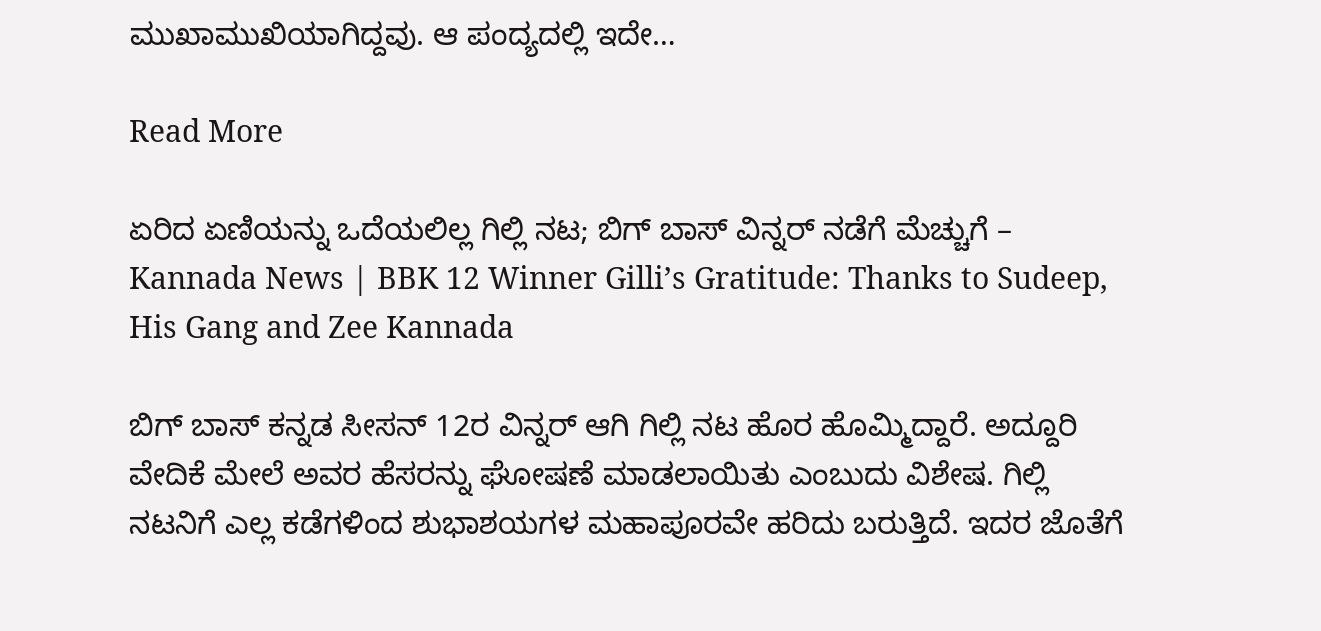ಮುಖಾಮುಖಿಯಾಗಿದ್ದವು. ಆ ಪಂದ್ಯದಲ್ಲಿ ಇದೇ…

Read More

ಏರಿದ ಏಣಿಯನ್ನು ಒದೆಯಲಿಲ್ಲ ಗಿಲ್ಲಿ ನಟ; ಬಿಗ್ ಬಾಸ್ ವಿನ್ನರ್ ನಡೆಗೆ ಮೆಚ್ಚುಗೆ – Kannada News | BBK 12 Winner Gilli’s Gratitude: Thanks to Sudeep, His Gang and Zee Kannada

ಬಿಗ್ ಬಾಸ್ ಕನ್ನಡ ಸೀಸನ್ 12ರ ವಿನ್ನರ್ ಆಗಿ ಗಿಲ್ಲಿ ನಟ ಹೊರ ಹೊಮ್ಮಿದ್ದಾರೆ. ಅದ್ದೂರಿ ವೇದಿಕೆ ಮೇಲೆ ಅವರ ಹೆಸರನ್ನು ಘೋಷಣೆ ಮಾಡಲಾಯಿತು ಎಂಬುದು ವಿಶೇಷ. ಗಿಲ್ಲಿ ನಟನಿಗೆ ಎಲ್ಲ ಕಡೆಗಳಿಂದ ಶುಭಾಶಯಗಳ ಮಹಾಪೂರವೇ ಹರಿದು ಬರುತ್ತಿದೆ. ಇದರ ಜೊತೆಗೆ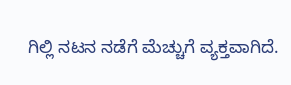ಗಿಲ್ಲಿ ನಟನ ನಡೆಗೆ ಮೆಚ್ಚುಗೆ ವ್ಯಕ್ತವಾಗಿದೆ.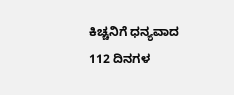ಕಿಚ್ಚನಿಗೆ ಧನ್ಯವಾದ 112 ದಿನಗಳ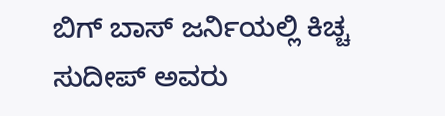ಬಿಗ್ ಬಾಸ್ ಜರ್ನಿಯಲ್ಲಿ ಕಿಚ್ಚ ಸುದೀಪ್ ಅವರು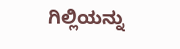ಗಿಲ್ಲಿಯನ್ನು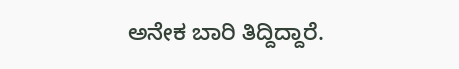ಅನೇಕ ಬಾರಿ ತಿದ್ದಿದ್ದಾರೆ.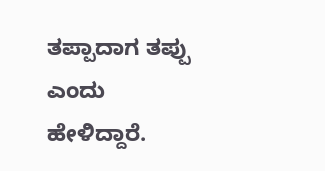ತಪ್ಪಾದಾಗ ತಪ್ಪು ಎಂದು ಹೇಳಿದ್ದಾರೆ.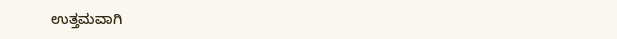ಉತ್ತಮವಾಗಿ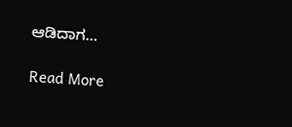ಆಡಿದಾಗ…

Read More